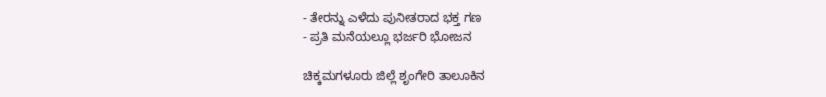- ತೇರನ್ನು ಎಳೆದು ಪುನೀತರಾದ ಭಕ್ತ ಗಣ
- ಪ್ರತಿ ಮನೆಯಲ್ಲೂ ಭರ್ಜರಿ ಭೋಜನ

ಚಿಕ್ಕಮಗಳೂರು ಜಿಲ್ಲೆ ಶೃಂಗೇರಿ ತಾಲೂಕಿನ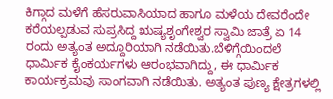ಕಿಗ್ಗಾದ ಮಳೆಗೆ ಹೆಸರುವಾಸಿಯಾದ ಹಾಗೂ ಮಳೆಯ ದೇವರೆಂದೇ ಕರೆಯಲ್ಪಡುವ ಸುಪ್ರಸಿದ್ದ ಋಷ್ಯಶೃಂಗೇಶ್ವರ ಸ್ವಾಮಿ ಜಾತ್ರೆ ಏ 14 ರಂದು ಅತ್ಯಂತ ಅದ್ದೂರಿಯಾಗಿ ನಡೆಯಿತು.ಬೆಳಿಗ್ಗೆಯಿಂದಲೆ ಧಾರ್ಮಿಕ ಕೈಂಕರ್ಯಗಳು ಆರಂಭವಾಗಿದ್ದು, ಈ ಧಾರ್ಮಿಕ ಕಾರ್ಯಕ್ರಮವು ಸಾಂಗವಾಗಿ ನಡೆಯಿತು. ಅತ್ಯಂತ ಪುಣ್ಯ ಕ್ಷೇತ್ರಗಳಲ್ಲಿ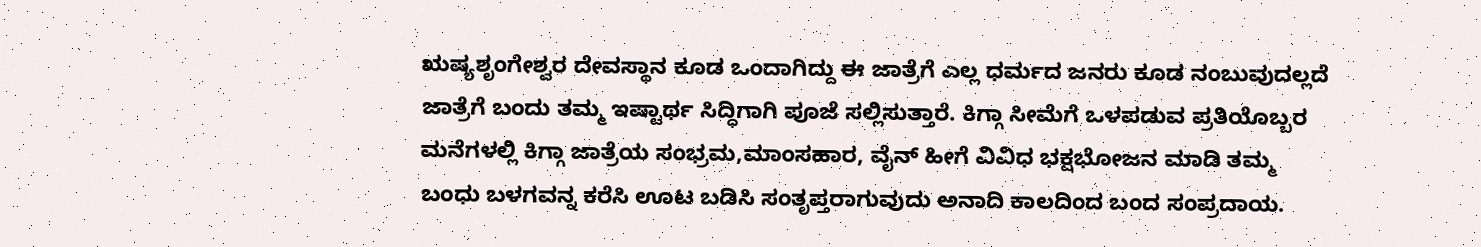ಋಷ್ಯಶೃಂಗೇಶ್ವರ ದೇವಸ್ಥಾನ ಕೂಡ ಒಂದಾಗಿದ್ದು ಈ ಜಾತ್ರೆಗೆ ಎಲ್ಲ ಧರ್ಮದ ಜನರು ಕೂಡ ನಂಬುವುದಲ್ಲದೆ ಜಾತ್ರೆಗೆ ಬಂದು ತಮ್ಮ ಇಷ್ಟಾರ್ಥ ಸಿದ್ಧಿಗಾಗಿ ಪೂಜೆ ಸಲ್ಲಿಸುತ್ತಾರೆ. ಕಿಗ್ಗಾ ಸೀಮೆಗೆ ಒಳಪಡುವ ಪ್ರತಿಯೊಬ್ಬರ ಮನೆಗಳಲ್ಲಿ ಕಿಗ್ಗಾ ಜಾತ್ರೆಯ ಸಂಭ್ರಮ,ಮಾಂಸಹಾರ, ವೈನ್ ಹೀಗೆ ವಿವಿಧ ಭಕ್ಷಭೋಜನ ಮಾಡಿ ತಮ್ಮ ಬಂಧು ಬಳಗವನ್ನ ಕರೆಸಿ ಊಟ ಬಡಿಸಿ ಸಂತೃಪ್ತರಾಗುವುದು ಅನಾದಿ ಕಾಲದಿಂದ ಬಂದ ಸಂಪ್ರದಾಯ.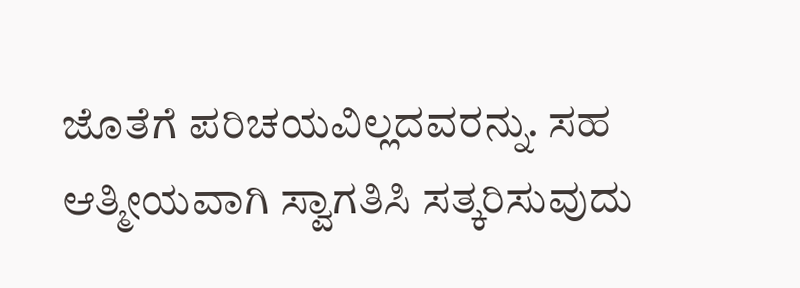ಜೊತೆಗೆ ಪರಿಚಯವಿಲ್ಲದವರನ್ನು. ಸಹ ಆತ್ಮೀಯವಾಗಿ ಸ್ವಾಗತಿಸಿ ಸತ್ಕರಿಸುವುದು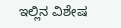ಇಲ್ಲಿನ ವಿಶೇಷ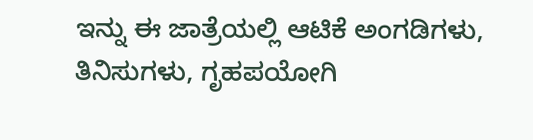ಇನ್ನು ಈ ಜಾತ್ರೆಯಲ್ಲಿ ಆಟಿಕೆ ಅಂಗಡಿಗಳು, ತಿನಿಸುಗಳು, ಗೃಹಪಯೋಗಿ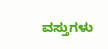ವಸ್ತುಗಳು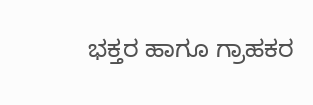ಭಕ್ತರ ಹಾಗೂ ಗ್ರಾಹಕರ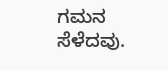ಗಮನ ಸೆಳೆದವು.